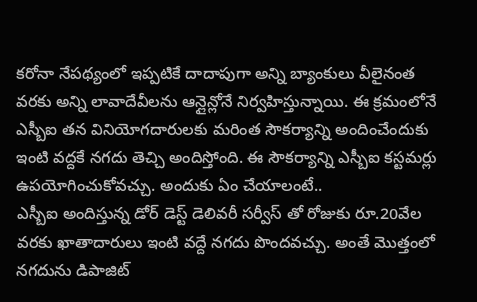కరోనా నేపథ్యంలో ఇప్పటికే దాదాపుగా అన్ని బ్యాంకులు వీలైనంత వరకు అన్ని లావాదేవీలను ఆన్లైన్లోనే నిర్వహిస్తున్నాయి. ఈ క్రమంలోనే ఎస్బీఐ తన వినియోగదారులకు మరింత సౌకర్యాన్ని అందించేందుకు ఇంటి వద్దకే నగదు తెచ్చి అందిస్తోంది. ఈ సౌకర్యాన్ని ఎస్బీఐ కస్టమర్లు ఉపయోగించుకోవచ్చు. అందుకు ఏం చేయాలంటే..
ఎస్బీఐ అందిస్తున్న డోర్ డెస్ట్ డెలివరీ సర్వీస్ తో రోజుకు రూ.20వేల వరకు ఖాతాదారులు ఇంటి వద్దే నగదు పొందవచ్చు. అంతే మొత్తంలో నగదును డిపాజిట్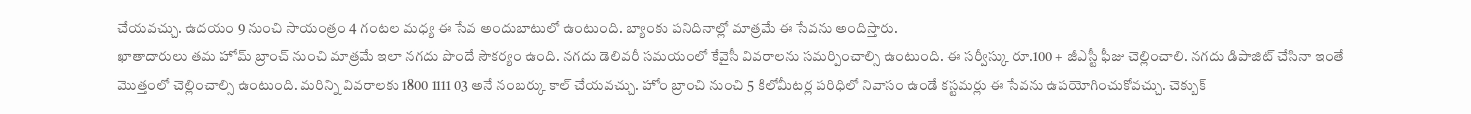చేయవచ్చు. ఉదయం 9 నుంచి సాయంత్రం 4 గంటల మధ్య ఈ సేవ అందుబాటులో ఉంటుంది. బ్యాంకు పనిదినాల్లో మాత్రమే ఈ సేవను అందిస్తారు.
ఖాతాదారులు తమ హోమ్ బ్రాంచ్ నుంచి మాత్రమే ఇలా నగదు పొందే సౌకర్యం ఉంది. నగదు డెలివరీ సమయంలో కేవైసీ వివరాలను సమర్పించాల్సి ఉంటుంది. ఈ సర్వీస్కు రూ.100 + జీఎస్టీ ఫీజు చెల్లించాలి. నగదు డిపాజిట్ చేసినా ఇంతే మొత్తంలో చెల్లించాల్సి ఉంటుంది. మరిన్ని వివరాలకు 1800 1111 03 అనే నంబర్కు కాల్ చేయవచ్చు. హోం బ్రాంచి నుంచి 5 కిలోమీటర్ల పరిధిలో నివాసం ఉండే కస్టమర్లు ఈ సేవను ఉపయోగించుకోవచ్చు. చెక్బుక్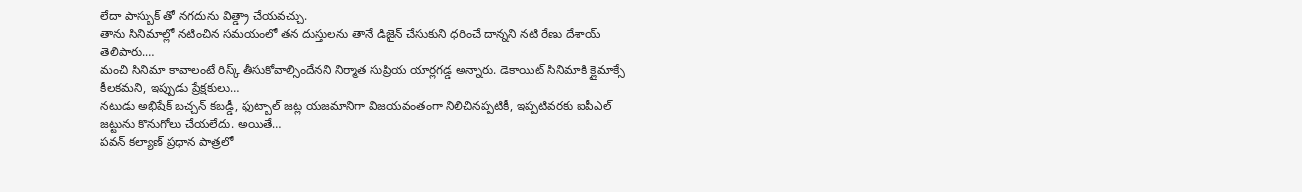లేదా పాస్బుక్ తో నగదును విత్డ్రా చేయవచ్చు.
తాను సినిమాల్లో నటించిన సమయంలో తన దుస్తులను తానే డిజైన్ చేసుకుని ధరించే దాన్నని నటి రేణు దేశాయ్ తెలిపారు.…
మంచి సినిమా కావాలంటే రిస్క్ తీసుకోవాల్సిందేనని నిర్మాత సుప్రియ యార్లగడ్డ అన్నారు. డెకాయిట్ సినిమాకి క్లైమాక్సే కీలకమని, ఇప్పుడు ప్రేక్షకులు…
నటుడు అభిషేక్ బచ్చన్ కబడ్డీ, ఫుట్బాల్ జట్ల యజమానిగా విజయవంతంగా నిలిచినప్పటికీ, ఇప్పటివరకు ఐపీఎల్ జట్టును కొనుగోలు చేయలేదు. అయితే…
పవన్ కల్యాణ్ ప్రధాన పాత్రలో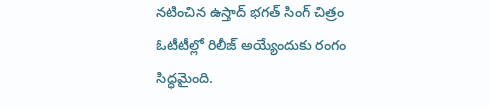నటించిన ఉస్తాద్ భగత్ సింగ్ చిత్రం ఓటీటీల్లో రిలీజ్ అయ్యేందుకు రంగం సిద్ధమైంది.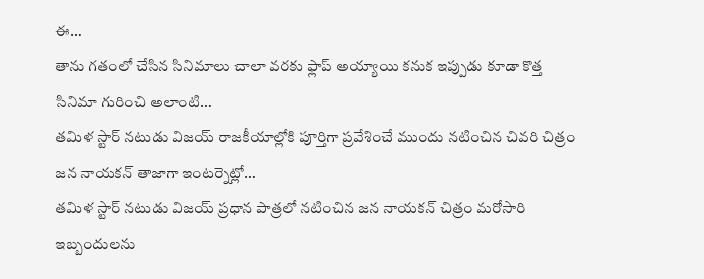ఈ…
తాను గతంలో చేసిన సినిమాలు చాలా వరకు ఫ్లాప్ అయ్యాయి కనుక ఇప్పుడు కూడా కొత్త సినిమా గురించి అలాంటి…
తమిళ స్టార్ నటుడు విజయ్ రాజకీయాల్లోకి పూర్తిగా ప్రవేశించే ముందు నటించిన చివరి చిత్రం జన నాయకన్ తాజాగా ఇంటర్నెట్లో…
తమిళ స్టార్ నటుడు విజయ్ ప్రధాన పాత్రలో నటించిన జన నాయకన్ చిత్రం మరోసారి ఇబ్బందులను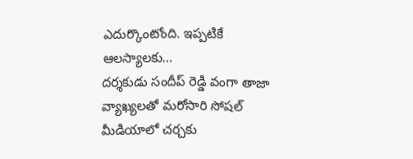ఎదుర్కొంటోంది. ఇప్పటికే ఆలస్యాలకు…
దర్శకుడు సందీప్ రెడ్డి వంగా తాజా వ్యాఖ్యలతో మరోసారి సోషల్ మీడియాలో చర్చకు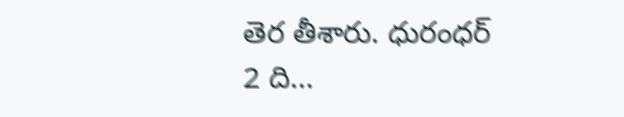తెర తీశారు. ధురంధర్ 2 ది…